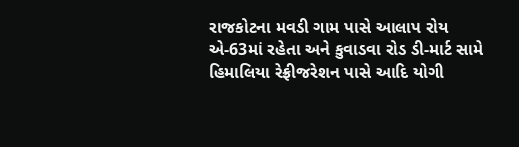રાજકોટના મવડી ગામ પાસે આલાપ રોય એ-63માં રહેતા અને કુવાડવા રોડ ડી-માર્ટ સામે હિમાલિયા રેફ્રીજરેશન પાસે આદિ યોગી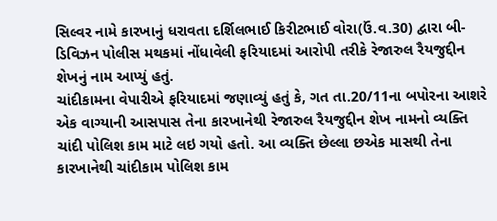સિલ્વર નામે કારખાનું ધરાવતા દર્શિલભાઈ કિરીટભાઈ વોરા(ઉં.વ.30) દ્વારા બી-ડિવિઝન પોલીસ મથકમાં નોંધાવેલી ફરિયાદમાં આરોપી તરીકે રેજારુલ રૈયજુદ્દીન શેખનું નામ આપ્યું હતું.
ચાંદીકામના વેપારીએ ફરિયાદમાં જણાવ્યું હતું કે, ગત તા.20/11ના બપોરના આશરે એક વાગ્યાની આસપાસ તેના કારખાનેથી રેજારુલ રૈયજુદ્દીન શેખ નામનો વ્યક્તિ ચાંદી પોલિશ કામ માટે લઇ ગયો હતો. આ વ્યક્તિ છેલ્લા છએક માસથી તેના કારખાનેથી ચાંદીકામ પોલિશ કામ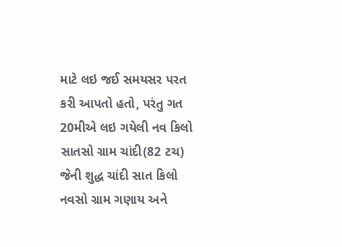માટે લઇ જઈ સમયસર પરત કરી આપતો હતો, પરંતુ ગત 20મીએ લઇ ગયેલી નવ કિલો સાતસો ગ્રામ ચાંદી(82 ટચ) જેની શુદ્ધ ચાંદી સાત કિલો નવસો ગ્રામ ગણાય અને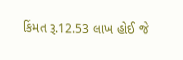કિંમત રૂ.12.53 લાખ હોઈ જે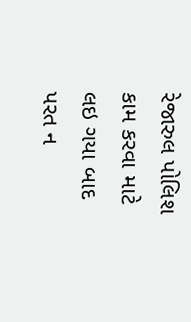રેજારુલ પોલિશ કામ કરવા માટે લઇ ગયા બાદ પરત ન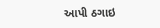આપી ઠગાઇ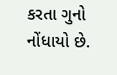કરતા ગુનો નોંધાયો છે.